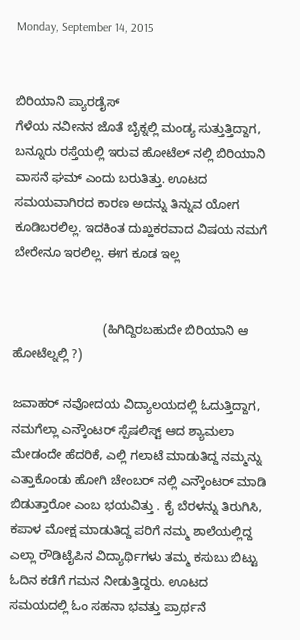Monday, September 14, 2015


ಬಿರಿಯಾನಿ ಪ್ಯಾರಡೈಸ್
ಗೆಳೆಯ ನವೀನನ ಜೊತೆ ಬೈಕ್ನಲ್ಲಿ ಮಂಡ್ಯ ಸುತ್ತುತ್ತಿದ್ದಾಗ, ಬನ್ನೂರು ರಸ್ತೆಯಲ್ಲಿ ಇರುವ ಹೋಟೆಲ್ ನಲ್ಲಿ ಬಿರಿಯಾನಿ ವಾಸನೆ ಘಮ್ ಎಂದು ಬರುತಿತ್ತು. ಊಟದ ಸಮಯವಾಗಿರದ ಕಾರಣ ಅದನ್ನು ತಿನ್ನುವ ಯೋಗ ಕೂಡಿಬರಲಿಲ್ಲ. ಇದಕಿಂತ ದುಖ್ಹಕರವಾದ ವಿಷಯ ನಮಗೆ ಬೇರೇನೂ ಇರಲಿಲ್ಲ. ಈಗ ಕೂಡ ಇಲ್ಲ


                          (ಹಿಗಿದ್ದಿರಬಹುದೇ ಬಿರಿಯಾನಿ ಆ ಹೋಟೆಲ್ನಲ್ಲಿ ?)

ಜವಾಹರ್ ನವೋದಯ ವಿದ್ಯಾಲಯದಲ್ಲಿ ಓದುತ್ತಿದ್ದಾಗ, ನಮಗೆಲ್ಲಾ ಎನ್ಕೌಂಟರ್ ಸ್ಪೆಷಲಿಸ್ಟ್ ಆದ ಶ್ಯಾಮಲಾ ಮೇಡಂದೇ ಹೆದರಿಕೆ, ಎಲ್ಲಿ ಗಲಾಟೆ ಮಾಡುತಿದ್ದ ನಮ್ಮನ್ನು ಎತ್ತಾಕೊಂಡು ಹೋಗಿ ಚೇಂಬರ್ ನಲ್ಲಿ ಎನ್ಕೌಂಟರ್ ಮಾಡಿ ಬಿಡುತ್ತಾರೋ ಎಂಬ ಭಯವಿತ್ತು . ಕೈ ಬೆರಳನ್ನು ತಿರುಗಿಸಿ, ಕಪಾಳ ಮೋಕ್ಷ ಮಾಡುತಿದ್ದ ಪರಿಗೆ ನಮ್ಮ ಶಾಲೆಯಲ್ಲಿದ್ದ ಎಲ್ಲಾ ರೌಡಿಟೈಪಿನ ವಿದ್ಯಾರ್ಥಿಗಳು ತಮ್ಮ ಕಸುಬು ಬಿಟ್ಟು ಓದಿನ ಕಡೆಗೆ ಗಮನ ನೀಡುತ್ತಿದ್ದರು. ಊಟದ ಸಮಯದಲ್ಲಿ ಓಂ ಸಹನಾ ಭವತ್ತು ಪ್ರಾರ್ಥನೆ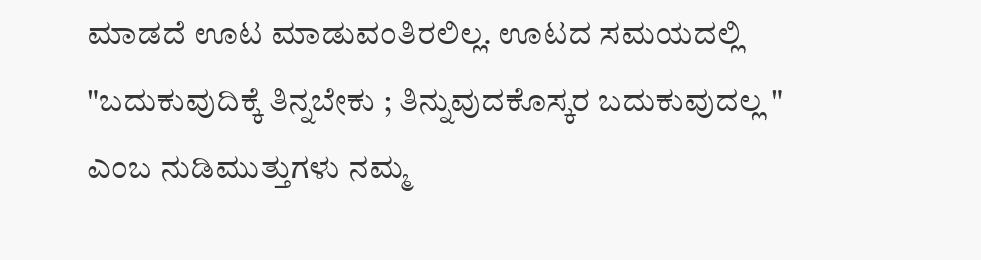ಮಾಡದೆ ಊಟ ಮಾಡುವಂತಿರಲಿಲ್ಲ. ಊಟದ ಸಮಯದಲ್ಲಿ "ಬದುಕುವುದಿಕ್ಕೆ ತಿನ್ನಬೇಕು ; ತಿನ್ನುವುದಕೊಸ್ಕರ ಬದುಕುವುದಲ್ಲ " ಎಂಬ ನುಡಿಮುತ್ತುಗಳು ನಮ್ಮ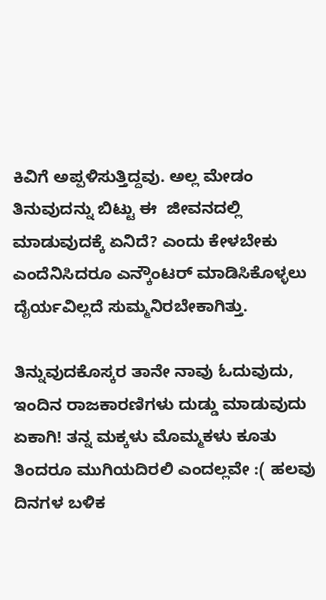ಕಿವಿಗೆ ಅಪ್ಪಳಿಸುತ್ತಿದ್ದವು. ಅಲ್ಲ ಮೇಡಂ ತಿನುವುದನ್ನು ಬಿಟ್ಟು ಈ  ಜೀವನದಲ್ಲಿ ಮಾಡುವುದಕ್ಕೆ ಏನಿದೆ? ಎಂದು ಕೇಳಬೇಕು ಎಂದೆನಿಸಿದರೂ ಎನ್ಕೌಂಟರ್ ಮಾಡಿಸಿಕೊಳ್ಳಲು ದೈರ್ಯವಿಲ್ಲದೆ ಸುಮ್ಮನಿರಬೇಕಾಗಿತ್ತು.

ತಿನ್ನುವುದಕೊಸ್ಕರ ತಾನೇ ನಾವು ಓದುವುದು, ಇಂದಿನ ರಾಜಕಾರಣಿಗಳು ದುಡ್ಡು ಮಾಡುವುದು ಏಕಾಗಿ! ತನ್ನ ಮಕ್ಕಳು ಮೊಮ್ಮಕಳು ಕೂತು ತಿಂದರೂ ಮುಗಿಯದಿರಲಿ ಎಂದಲ್ಲವೇ :( ಹಲವು ದಿನಗಳ ಬಳಿಕ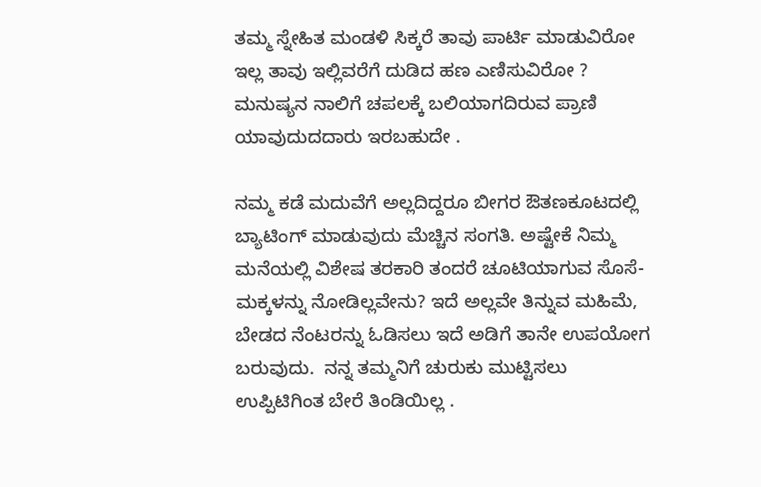ತಮ್ಮ ಸ್ನೇಹಿತ ಮಂಡಳಿ ಸಿಕ್ಕರೆ ತಾವು ಪಾರ್ಟಿ ಮಾಡುವಿರೋ ಇಲ್ಲ ತಾವು ಇಲ್ಲಿವರೆಗೆ ದುಡಿದ ಹಣ ಎಣಿಸುವಿರೋ ?  ಮನುಷ್ಯನ ನಾಲಿಗೆ ಚಪಲಕ್ಕೆ ಬಲಿಯಾಗದಿರುವ ಪ್ರಾಣಿ ಯಾವುದುದದಾರು ಇರಬಹುದೇ .

ನಮ್ಮ ಕಡೆ ಮದುವೆಗೆ ಅಲ್ಲದಿದ್ದರೂ ಬೀಗರ ಔತಣಕೂಟದಲ್ಲಿ ಬ್ಯಾಟಿಂಗ್ ಮಾಡುವುದು ಮೆಚ್ಚಿನ ಸಂಗತಿ. ಅಷ್ಟೇಕೆ ನಿಮ್ಮ ಮನೆಯಲ್ಲಿ ವಿಶೇಷ ತರಕಾರಿ ತಂದರೆ ಚೂಟಿಯಾಗುವ ಸೊಸೆ-ಮಕ್ಕಳನ್ನು ನೋಡಿಲ್ಲವೇನು? ಇದೆ ಅಲ್ಲವೇ ತಿನ್ನುವ ಮಹಿಮೆ, ಬೇಡದ ನೆಂಟರನ್ನು ಓಡಿಸಲು ಇದೆ ಅಡಿಗೆ ತಾನೇ ಉಪಯೋಗ ಬರುವುದು.  ನನ್ನ ತಮ್ಮನಿಗೆ ಚುರುಕು ಮುಟ್ಟಿಸಲು ಉಪ್ಪಿಟಿಗಿಂತ ಬೇರೆ ತಿಂಡಿಯಿಲ್ಲ .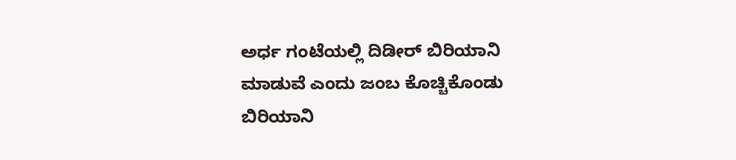ಅರ್ಧ ಗಂಟೆಯಲ್ಲಿ ದಿಡೀರ್ ಬಿರಿಯಾನಿ ಮಾಡುವೆ ಎಂದು ಜಂಬ ಕೊಚ್ಚಿಕೊಂಡು ಬಿರಿಯಾನಿ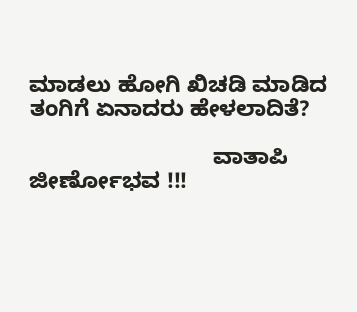ಮಾಡಲು ಹೋಗಿ ಖಿಚಡಿ ಮಾಡಿದ ತಂಗಿಗೆ ಏನಾದರು ಹೇಳಲಾದಿತೆ?

                             ವಾತಾಪಿ ಜೀರ್ಣೋಭವ !!!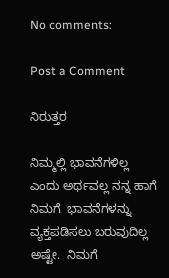No comments:

Post a Comment

ನಿರುತ್ತರ

ನಿಮ್ಮಲ್ಲಿ ಭಾವನೆಗಳಿಲ್ಲ ಎಂದು ಅರ್ಥವಲ್ಲ ನನ್ನ ಹಾಗೆ ನಿಮಗೆ  ಭಾವನೆಗಳನ್ನು ವ್ಯಕ್ತಪಡಿಸಲು ಬರುವುದಿಲ್ಲ ಅಷ್ಟೇ.  ನಿಮಗೆ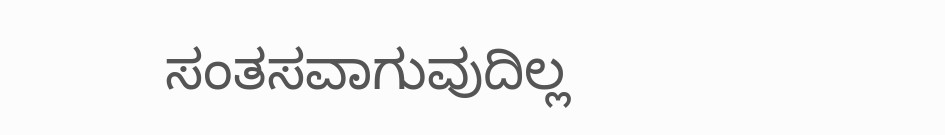ಸಂತಸವಾಗುವುದಿಲ್ಲ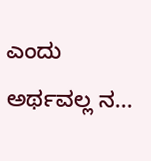ಎಂದು ಅರ್ಥವಲ್ಲ ನ...